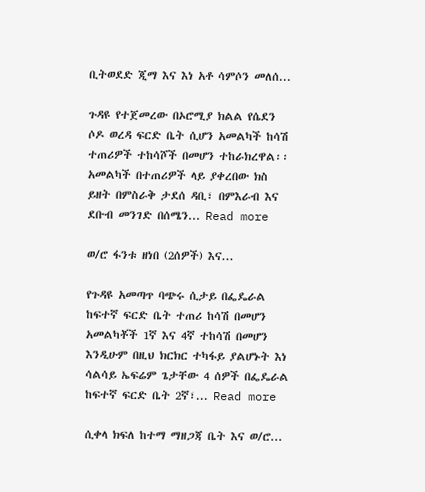ቢትወደድ ጂማ እና እነ አቶ ሳምሶን መለሰ...

ጉዳዩ የተጀመረው በኦሮሚያ ክልል የሴደን ሶዶ ወረዳ ፍርድ ቤት ሲሆን አመልካች ከሳሽ ተጠሪዎች ተከሳሾች በመሆን ተከራክረዋል፡፡ አመልካች በተጠሪዎች ላይ ያቀረበው ክስ ይዘት በምስራቅ ታደሰ ዳቢ፣ በምእራብ እና ደቡብ መንገድ በሰሜን... Read more

ወ/ሮ ፋንቱ ዘነበ (2ሰዎች) እና...

የጉዳዩ አመጣጥ ባጭሩ ሲታይ በፌዴራል ከፍተኛ ፍርድ ቤት ተጠሪ ከሳሽ በመሆን አመልካቾች 1ኛ እና 4ኛ ተከሳሽ በመሆን እንዲሁም በዚህ ክርክር ተካፋይ ያልሆኑት እነ ሳልሳይ ኤፍሬም ጌታቸው 4 ሰዎች በፌዴራል ከፍተኛ ፍርድ ቤት 2ኛ፣... Read more

ሲቀላ ክፍለ ከተማ ማዘጋጃ ቤት እና ወ/ሮ...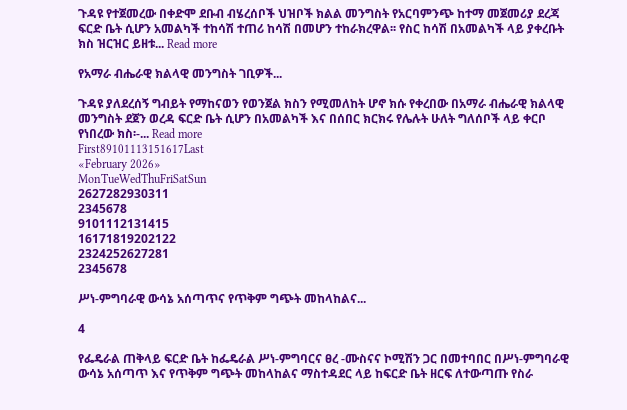ጉዳዩ የተጀመረው በቀድሞ ደቡብ ብሄረሰቦች ህዝቦች ክልል መንግስት የአርባምንጭ ከተማ መጀመሪያ ደረጃ ፍርድ ቤት ሲሆን አመልካች ተከሳሽ ተጠሪ ከሳሽ በመሆን ተከራክረዋል፡፡ የስር ከሳሽ በአመልካች ላይ ያቀረቡት ክስ ዝርዝር ይዘቱ... Read more

የአማራ ብሔራዊ ክልላዊ መንግስት ገቢዎች...

ጉዳዩ ያለደረሰኝ ግብይት የማከናወን የወንጀል ክስን የሚመለከት ሆኖ ክሱ የቀረበው በአማራ ብሔራዊ ክልላዊ መንግስት ደጀን ወረዳ ፍርድ ቤት ሲሆን በአመልካች እና በሰበር ክርክሩ የሌሉት ሁለት ግለሰቦች ላይ ቀርቦ የነበረው ክስ፡-... Read more
First89101113151617Last
«February 2026»
MonTueWedThuFriSatSun
2627282930311
2345678
9101112131415
16171819202122
2324252627281
2345678

ሥነ-ምግባራዊ ውሳኔ አሰጣጥና የጥቅም ግጭት መከላከልና...

4

የፌዴራል ጠቅላይ ፍርድ ቤት ከፌዴራል ሥነ-ምግባርና ፀረ -ሙስናና ኮሚሽን ጋር በመተባበር በሥነ-ምግባራዊ ውሳኔ አሰጣጥ እና የጥቅም ግጭት መከላከልና ማስተዳደር ላይ ከፍርድ ቤት ዘርፍ ለተውጣጡ የስራ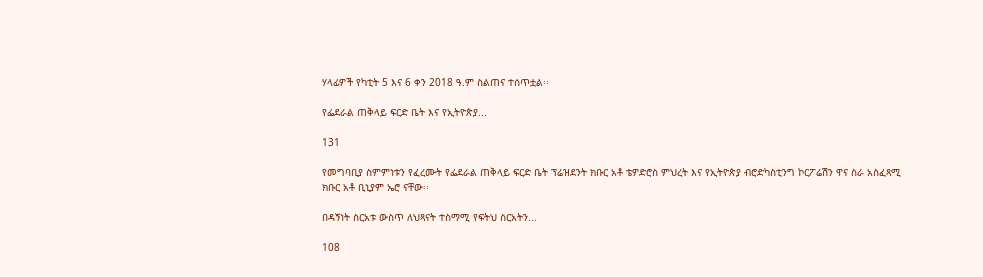ሃላፊዎች የካቲት 5 እና 6 ቀን 2018 ዓ.ም ስልጠና ተሰጥቷል፡፡

የፌደራል ጠቅላይ ፍርድ ቤት እና የኢትዮጵያ...

131

የመግባቢያ ስምምነቱን የፈረሙት የፌደራል ጠቅላይ ፍርድ ቤት ፕሬዝደንት ክቡር አቶ ቴዎድሮስ ምህረት እና የኢትዮጵያ ብሮድካስቲንግ ኮርፖሬሽን ዋና ስራ አስፈጻሚ ክቡር አቶ ቢኒያም ኤሮ ናቸው፡፡

በዳኝነት ስርአቱ ውስጥ ለህጻናት ተስማሚ የፍትህ ስርአትን...

108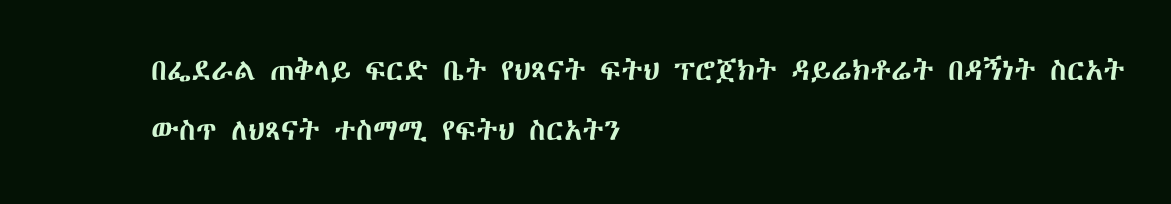በፌደራል ጠቅላይ ፍርድ ቤት የህጻናት ፍትህ ፕሮጀክት ዳይሬክቶሬት በዳኝነት ስርአት ውስጥ ለህጻናት ተስማሚ የፍትህ ስርአትን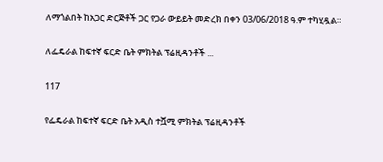ለማጎልበት ከአጋር ድርጅቶች ጋር የጋራ ውይይት መድረክ በቀን 03/06/2018 ዓ.ም ተካሂዷል።

ለፌዴራል ከፍተኛ ፍርድ ቤት ምክትል ፕሬዚዳንቶች ...

117

የፌዴራል ከፍተኛ ፍርድ ቤት አዲስ ተሿሚ ምክትል ፕሬዚዳንቶች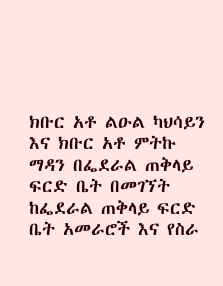ክቡር አቶ ልዑል ካህሳይን እና ክቡር አቶ ምትኩ ማዳን በፌደራል ጠቅላይ ፍርድ ቤት በመገኘት ከፌደራል ጠቅላይ ፍርድ ቤት አመራሮች እና የስራ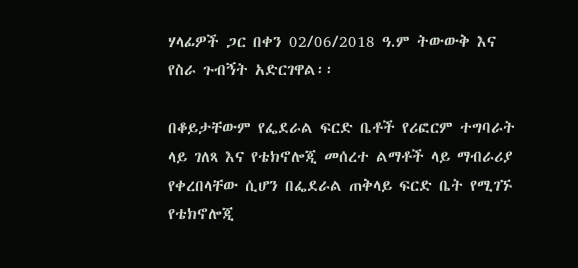ሃላፊዎች ጋር በቀን 02/06/2018 ዓ.ም ትውውቅ እና የስራ ጉብኝት አድርገዋል፡፡

በቆይታቸውም የፌደራል ፍርድ ቤቶች የሪፎርም ተግባራት ላይ ገለጻ እና የቴክኖሎጂ መሰረተ ልማቶች ላይ ማብራሪያ የቀረበላቸው ሲሆን በፌደራል ጠቅላይ ፍርድ ቤት የሚገኙ የቴክኖሎጂ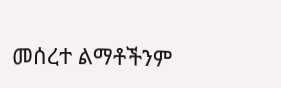መሰረተ ልማቶችንም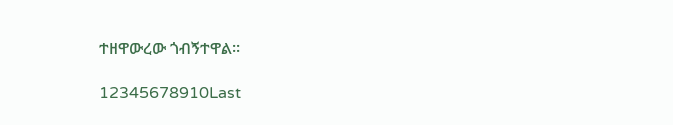ተዘዋውረው ጎብኝተዋል፡፡

12345678910Last